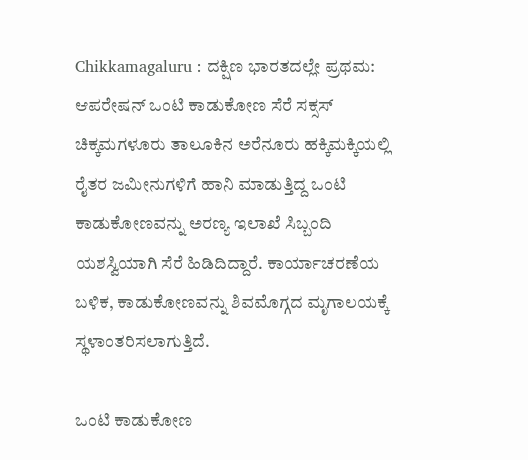Chikkamagaluru : ದಕ್ಷಿಣ ಭಾರತದಲ್ಲೇ ಪ್ರಥಮ: ಆಪರೇಷನ್ ಒಂಟಿ ಕಾಡುಕೋಣ ಸೆರೆ ಸಕ್ಸಸ್
ಚಿಕ್ಕಮಗಳೂರು ತಾಲೂಕಿನ ಅರೆನೂರು ಹಕ್ಕಿಮಕ್ಕಿಯಲ್ಲಿ ರೈತರ ಜಮೀನುಗಳಿಗೆ ಹಾನಿ ಮಾಡುತ್ತಿದ್ದ ಒಂಟಿ ಕಾಡುಕೋಣವನ್ನು ಅರಣ್ಯ ಇಲಾಖೆ ಸಿಬ್ಬಂದಿ ಯಶಸ್ವಿಯಾಗಿ ಸೆರೆ ಹಿಡಿದಿದ್ದಾರೆ. ಕಾರ್ಯಾಚರಣೆಯ ಬಳಿಕ, ಕಾಡುಕೋಣವನ್ನು ಶಿವಮೊಗ್ಗದ ಮೃಗಾಲಯಕ್ಕೆ ಸ್ಥಳಾಂತರಿಸಲಾಗುತ್ತಿದೆ.

ಒಂಟಿ ಕಾಡುಕೋಣ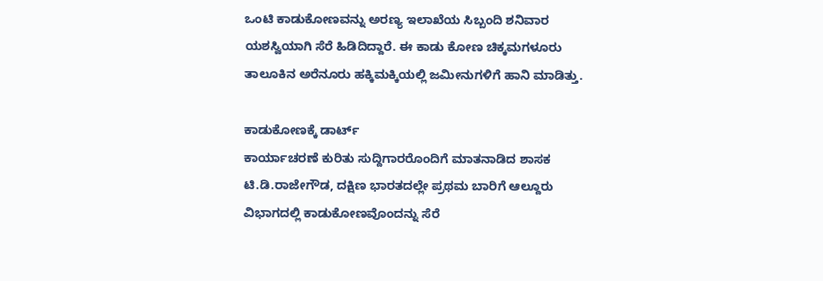ಒಂಟಿ ಕಾಡುಕೋಣವನ್ನು ಅರಣ್ಯ ಇಲಾಖೆಯ ಸಿಬ್ಬಂದಿ ಶನಿವಾರ ಯಶಸ್ವಿಯಾಗಿ ಸೆರೆ ಹಿಡಿದಿದ್ದಾರೆ. ಈ ಕಾಡು ಕೋಣ ಚಿಕ್ಕಮಗಳೂರು ತಾಲೂಕಿನ ಅರೆನೂರು ಹಕ್ಕಿಮಕ್ಕಿಯಲ್ಲಿ ಜಮೀನುಗಳಿಗೆ ಹಾನಿ ಮಾಡಿತ್ತು.

ಕಾಡುಕೋಣಕ್ಕೆ ಡಾರ್ಟ್
ಕಾರ್ಯಾಚರಣೆ ಕುರಿತು ಸುದ್ದಿಗಾರರೊಂದಿಗೆ ಮಾತನಾಡಿದ ಶಾಸಕ ಟಿ.ಡಿ.ರಾಜೇಗೌಡ, ದಕ್ಷಿಣ ಭಾರತದಲ್ಲೇ ಪ್ರಥಮ ಬಾರಿಗೆ ಆಲ್ದೂರು ವಿಭಾಗದಲ್ಲಿ ಕಾಡುಕೋಣವೊಂದನ್ನು ಸೆರೆ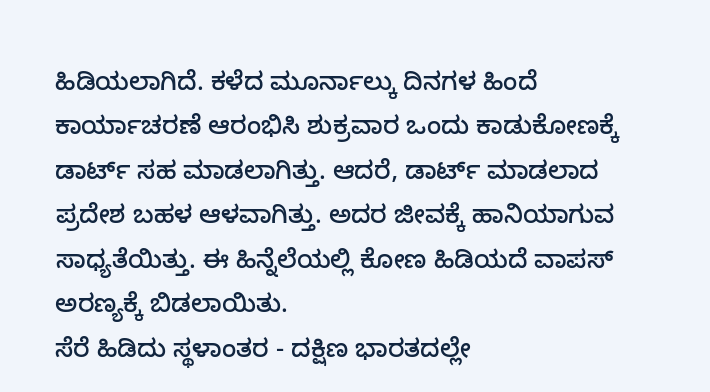ಹಿಡಿಯಲಾಗಿದೆ. ಕಳೆದ ಮೂರ್ನಾಲ್ಕು ದಿನಗಳ ಹಿಂದೆ ಕಾರ್ಯಾಚರಣೆ ಆರಂಭಿಸಿ ಶುಕ್ರವಾರ ಒಂದು ಕಾಡುಕೋಣಕ್ಕೆ ಡಾರ್ಟ್ ಸಹ ಮಾಡಲಾಗಿತ್ತು. ಆದರೆ, ಡಾರ್ಟ್ ಮಾಡಲಾದ ಪ್ರದೇಶ ಬಹಳ ಆಳವಾಗಿತ್ತು. ಅದರ ಜೀವಕ್ಕೆ ಹಾನಿಯಾಗುವ ಸಾಧ್ಯತೆಯಿತ್ತು. ಈ ಹಿನ್ನೆಲೆಯಲ್ಲಿ ಕೋಣ ಹಿಡಿಯದೆ ವಾಪಸ್ ಅರಣ್ಯಕ್ಕೆ ಬಿಡಲಾಯಿತು.
ಸೆರೆ ಹಿಡಿದು ಸ್ಥಳಾಂತರ - ದಕ್ಷಿಣ ಭಾರತದಲ್ಲೇ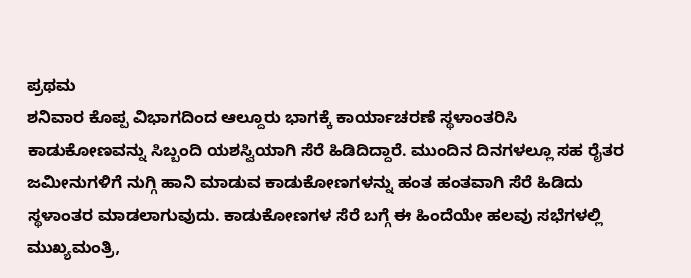ಪ್ರಥಮ
ಶನಿವಾರ ಕೊಪ್ಪ ವಿಭಾಗದಿಂದ ಆಲ್ದೂರು ಭಾಗಕ್ಕೆ ಕಾರ್ಯಾಚರಣೆ ಸ್ಥಳಾಂತರಿಸಿ ಕಾಡುಕೋಣವನ್ನು ಸಿಬ್ಬಂದಿ ಯಶಸ್ವಿಯಾಗಿ ಸೆರೆ ಹಿಡಿದಿದ್ದಾರೆ. ಮುಂದಿನ ದಿನಗಳಲ್ಲೂ ಸಹ ರೈತರ ಜಮೀನುಗಳಿಗೆ ನುಗ್ಗಿ ಹಾನಿ ಮಾಡುವ ಕಾಡುಕೋಣಗಳನ್ನು ಹಂತ ಹಂತವಾಗಿ ಸೆರೆ ಹಿಡಿದು ಸ್ಥಳಾಂತರ ಮಾಡಲಾಗುವುದು. ಕಾಡುಕೋಣಗಳ ಸೆರೆ ಬಗ್ಗೆ ಈ ಹಿಂದೆಯೇ ಹಲವು ಸಭೆಗಳಲ್ಲಿ ಮುಖ್ಯಮಂತ್ರಿ,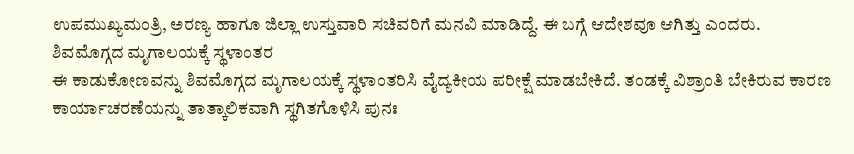ಉಪಮುಖ್ಯಮಂತ್ರಿ, ಅರಣ್ಯ ಹಾಗೂ ಜಿಲ್ಲಾ ಉಸ್ತುವಾರಿ ಸಚಿವರಿಗೆ ಮನವಿ ಮಾಡಿದ್ದೆ. ಈ ಬಗ್ಗೆ ಆದೇಶವೂ ಆಗಿತ್ತು ಎಂದರು.
ಶಿವಮೊಗ್ಗದ ಮೃಗಾಲಯಕ್ಕೆ ಸ್ಥಳಾಂತರ
ಈ ಕಾಡುಕೋಣವನ್ನು ಶಿವಮೊಗ್ಗದ ಮೃಗಾಲಯಕ್ಕೆ ಸ್ಥಳಾಂತರಿಸಿ ವೈದ್ಯಕೀಯ ಪರೀಕ್ಷೆ ಮಾಡಬೇಕಿದೆ. ತಂಡಕ್ಕೆ ವಿಶ್ರಾಂತಿ ಬೇಕಿರುವ ಕಾರಣ ಕಾರ್ಯಾಚರಣೆಯನ್ನು ತಾತ್ಕಾಲಿಕವಾಗಿ ಸ್ಥಗಿತಗೊಳಿಸಿ ಪುನಃ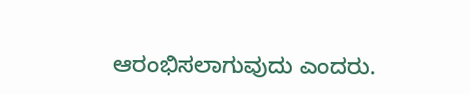ಆರಂಭಿಸಲಾಗುವುದು ಎಂದರು.